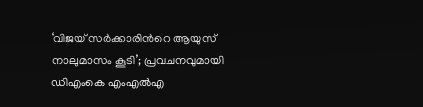‘വിജയ് സര്‍ക്കാരിന്‍റെ ആയുസ് നാലുമാസം കൂടി’; പ്രവചനവുമായി ഡിഎംകെ എംഎല്‍എ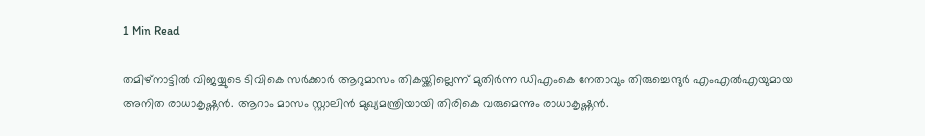1 Min Read

തമിഴ്നാട്ടില്‍ വിജയ്യുടെ ടിവികെ സര്‍ക്കാര്‍ ആറുമാസം തികയ്ക്കില്ലെന്ന് മുതിര്‍ന്ന ഡിഎംകെ നേതാവും തിരുച്ചെന്ദുര്‍ എംഎല്‍എയുമായ അനിത രാധാകൃഷ്ണന്‍. ആറാം മാസം സ്റ്റാലിന്‍ മുഖ്യമന്ത്രിയായി തിരികെ വരുമെന്നും രാധാകൃഷ്ണന്‍.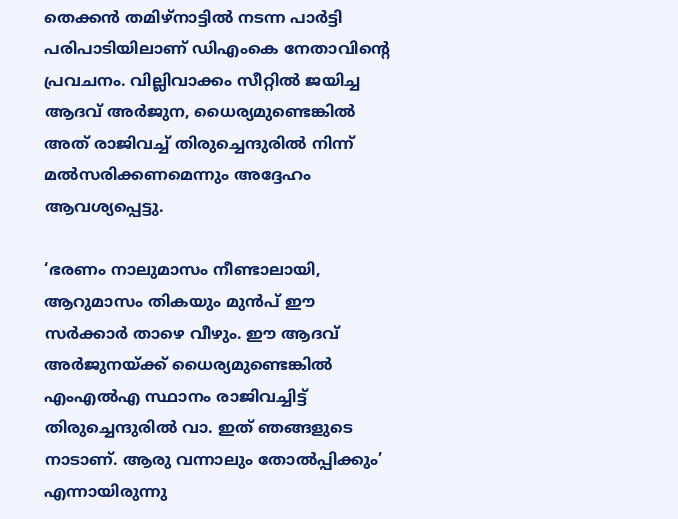തെക്കന്‍ തമിഴ്നാട്ടില്‍ നടന്ന പാര്‍ട്ടി പരിപാടിയിലാണ് ഡിഎംകെ നേതാവിന്‍റെ പ്രവചനം. വില്ലിവാക്കം സീറ്റില്‍ ജയിച്ച ആദവ് അര്‍ജുന, ധൈര്യമുണ്ടെങ്കില്‍ അത് രാജിവച്ച് തിരുച്ചെന്ദുരില്‍ നിന്ന് മല്‍സരിക്കണമെന്നും അദ്ദേഹം ആവശ്യപ്പെട്ടു.

‘ഭരണം നാലുമാസം നീണ്ടാലായി, ആറുമാസം തികയും മുന്‍പ് ഈ സര്‍ക്കാര്‍ താഴെ വീഴും. ഈ ആദവ് അര്‍ജുനയ്ക്ക് ധൈര്യമുണ്ടെങ്കില്‍ എംഎല്‍എ സ്ഥാനം രാജിവച്ചിട്ട് തിരുച്ചെന്ദുരില്‍ വാ. ഇത് ഞങ്ങളുടെ നാടാണ്. ആരു വന്നാലും തോല്‍പ്പിക്കും’ എന്നായിരുന്നു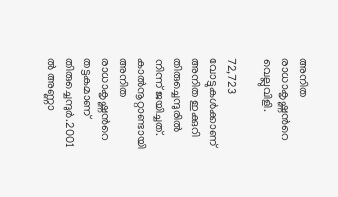അനിത രാധാകൃഷ്ണന്‍റെ വെല്ലുവിളി.

72,723 വോട്ടുകള്‍ക്കാണ് അനിത ഇക്കുറി തിരുച്ചെന്ദുരില്‍ നിന്ന് ജയിച്ചത്. കാല്‍നൂറ്റാണ്ടായി അനിത രാധാകൃഷ്ണന്‍റെ തട്ടകമാണ് തിരുച്ചെന്ദുര്‍.2001 ല്‍ അണ്ണാ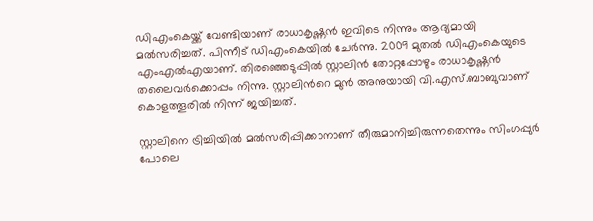ഡിഎംകെയ്ക്ക് വേണ്ടിയാണ് രാധാകൃഷ്ണന്‍ ഇവിടെ നിന്നും ആദ്യമായി മല്‍സരിച്ചത്. പിന്നീട് ഡിഎംകെയില്‍ ചേര്‍ന്നു. 2009 മുതല്‍ ഡിഎംകെയുടെ എംഎല്‍എയാണ്. തിരഞ്ഞെടുപ്പില്‍ സ്റ്റാലിന്‍ തോറ്റപ്പോഴും രാധാകൃഷ്ണന്‍ തലൈവര്‍ക്കൊപ്പം നിന്നു. സ്റ്റാലിന്‍റെ മുന്‍ അനുയായി വി.എസ്.ബാബുവാണ് കൊളത്തൂരില്‍ നിന്ന് ജയിച്ചത്.

സ്റ്റാലിനെ ട്രിച്ചിയില്‍ മല്‍സരിപ്പിക്കാനാണ് തീരുമാനിച്ചിരുന്നതെന്നും സിംഗപ്പുര്‍ പോലെ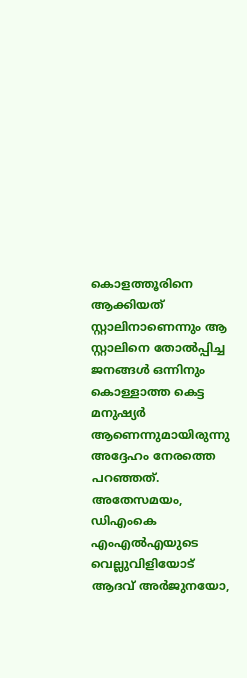കൊളത്തൂരിനെ ആക്കിയത് സ്റ്റാലിനാണെന്നും ആ സ്റ്റാലിനെ തോല്‍പ്പിച്ച ജനങ്ങള്‍ ഒന്നിനും കൊള്ളാത്ത കെട്ട മനുഷ്യര്‍ ആണെന്നുമായിരുന്നു അദ്ദേഹം നേരത്തെ പറ‌‍ഞ്ഞത്. അതേസമയം, ഡിഎംകെ എംഎല്‍എയുടെ വെല്ലുവിളിയോട് ആദവ് അര്‍ജുനയോ,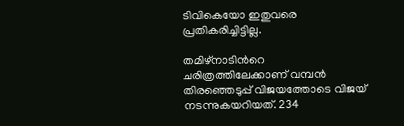ടിവികെയോ ഇതുവരെ പ്രതികരിച്ചിട്ടില്ല.

തമിഴ്നാടിന്‍റെ ചരിത്രത്തിലേക്കാണ് വമ്പന്‍ തിരഞ്ഞെടുപ്പ് വിജയത്തോടെ വിജയ് നടന്നുകയറിയത്. 234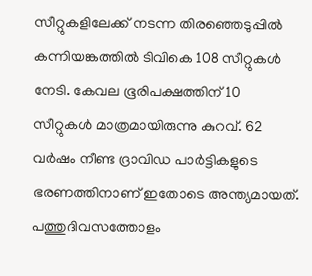സീറ്റുകളിലേക്ക് നടന്ന തിരഞ്ഞെടുപ്പില്‍ കന്നിയങ്കത്തില്‍ ടിവികെ 108 സീറ്റുകള്‍ നേടി. കേവല ഭൂരിപക്ഷത്തിന് 10  സീറ്റുകള്‍ മാത്രമായിരുന്നു കുറവ്. 62 വര്‍ഷം നീണ്ട ദ്രാവിഡ പാര്‍ട്ടികളുടെ ഭരണത്തിനാണ് ഇതോടെ അന്ത്യമായത്. പത്തുദിവസത്തോളം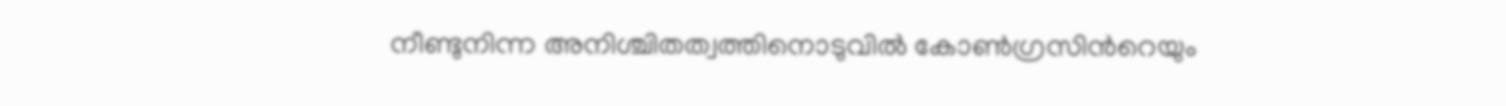നീണ്ടുനിന്ന അനിശ്ചിതത്വത്തിനൊടുവില്‍ കോണ്‍ഗ്രസിന്‍റെയും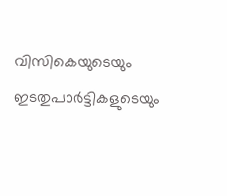വിസികെയുടെയും ഇടതുപാര്‍ട്ടികളുടെയും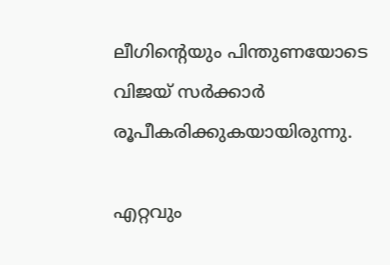ലീഗിന്‍റെയും പിന്തുണയോടെ വിജയ് സര്‍ക്കാര്‍ രൂപീകരിക്കുകയായിരുന്നു.

എറ്റവും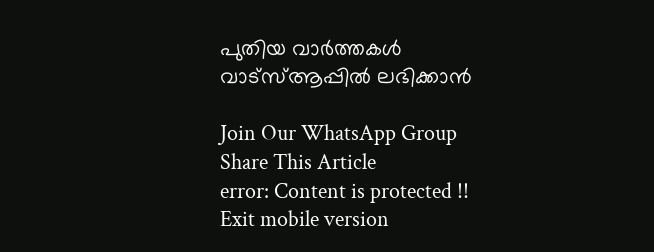പുതിയ വാർത്തകൾ വാട്സ്ആപ്പിൽ ലഭിക്കാൻ

Join Our WhatsApp Group
Share This Article
error: Content is protected !!
Exit mobile version